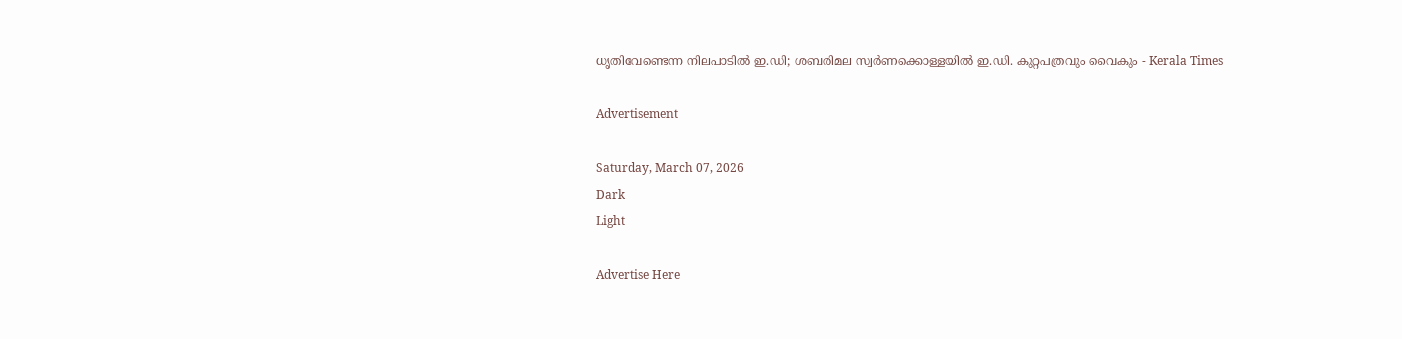ധൃതിവേണ്ടെന്ന നിലപാടിൽ ഇ.ഡി; ശബരിമല സ്വർണക്കൊള്ളയിൽ ഇ.ഡി. കുറ്റപത്രവും വൈകും - Kerala Times

Advertisement

Saturday, March 07, 2026
Dark
Light

Advertise Here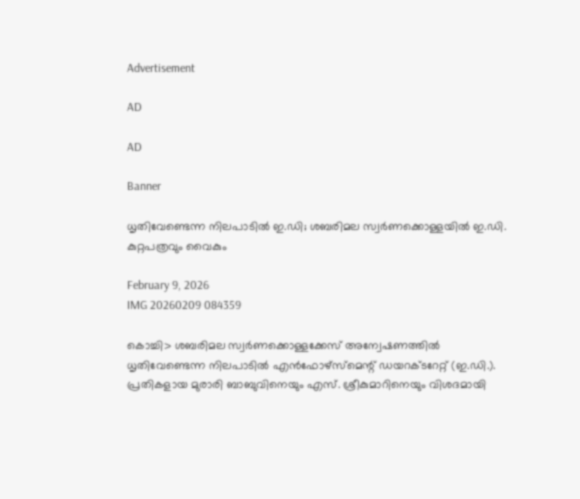Advertisement

AD

AD

Banner

ധൃതിവേണ്ടെന്ന നിലപാടിൽ ഇ.ഡി; ശബരിമല സ്വർണക്കൊള്ളയിൽ ഇ.ഡി. കുറ്റപത്രവും വൈകും

February 9, 2026
IMG 20260209 084359

കൊച്ചി> ശബരിമല സ്വർണക്കൊള്ളക്കേസ് അന്വേഷണത്തിൽ ധൃതിവേണ്ടെന്ന നിലപാടിൽ എൻഫോഴ്സ്മെന്റ് ഡയറക്ടറേറ്റ് (ഇ.ഡി.). പ്രതികളായ മുരാരി ബാബുവിനെയും എസ്. ശ്രീകുമാറിനെയും വിശദമായി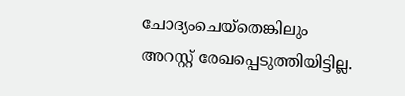ചോദ്യംചെയ്‌തെങ്കിലും അറസ്റ്റ് രേഖപ്പെടുത്തിയിട്ടില്ല.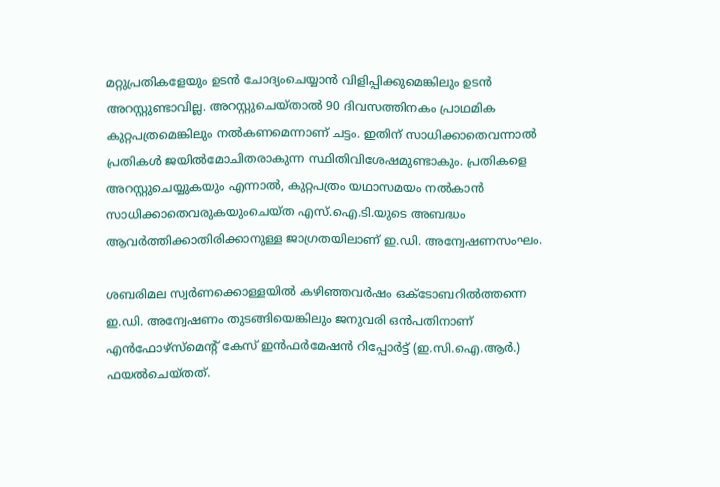മറ്റുപ്രതികളേയും ഉടൻ ചോദ്യംചെയ്യാൻ വിളിപ്പിക്കുമെങ്കിലും ഉടൻ അറസ്റ്റുണ്ടാവില്ല. അറസ്റ്റുചെയ്താൽ 90 ദിവസത്തിനകം പ്രാഥമിക കുറ്റപത്രമെങ്കിലും നൽകണമെന്നാണ് ചട്ടം. ഇതിന് സാധിക്കാതെവന്നാൽ പ്രതികൾ ജയിൽമോചിതരാകുന്ന സ്ഥിതിവിശേഷമുണ്ടാകും. പ്രതികളെ അറസ്റ്റുചെയ്യുകയും എന്നാൽ, കുറ്റപത്രം യഥാസമയം നൽകാൻ സാധിക്കാതെവരുകയുംചെയ്ത എസ്.ഐ.ടി.യുടെ അബദ്ധം ആവർത്തിക്കാതിരിക്കാനുള്ള ജാഗ്രതയിലാണ് ഇ.ഡി. അന്വേഷണസംഘം.

ശബരിമല സ്വർണക്കൊള്ളയിൽ കഴിഞ്ഞവർഷം ഒക്ടോബറിൽത്തന്നെ ഇ.ഡി. അന്വേഷണം തുടങ്ങിയെങ്കിലും ജനുവരി ഒൻപതിനാണ് എൻഫോഴ്സ്മെന്റ് കേസ് ഇൻഫർമേഷൻ റിപ്പോർട്ട് (ഇ.സി.ഐ.ആർ.) ഫയൽചെയ്തത്.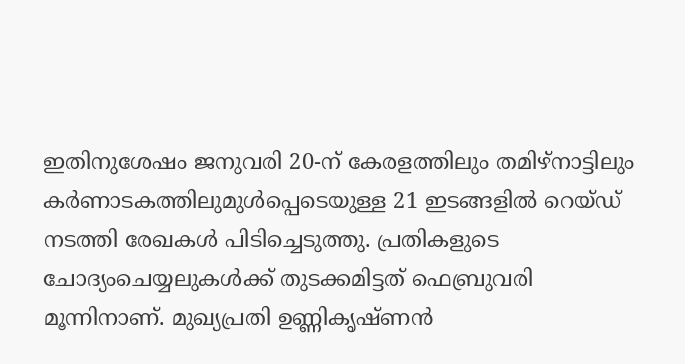ഇതിനുശേഷം ജനുവരി 20-ന് കേരളത്തിലും തമിഴ്നാട്ടിലും കർണാടകത്തിലുമുൾപ്പെടെയുള്ള 21 ഇടങ്ങളിൽ റെയ്ഡ് നടത്തി രേഖകൾ പിടിച്ചെടുത്തു. പ്രതികളുടെ ചോദ്യംചെയ്യലുകൾക്ക് തുടക്കമിട്ടത് ഫെബ്രുവരി മൂന്നിനാണ്. മുഖ്യപ്രതി ഉണ്ണികൃഷ്ണൻ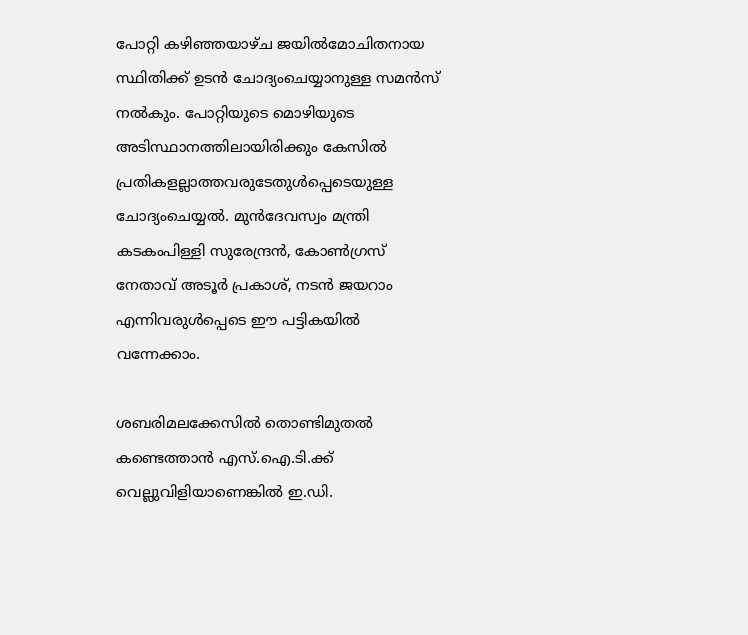പോറ്റി കഴിഞ്ഞയാഴ്ച ജയിൽമോചിതനായ സ്ഥിതിക്ക് ഉടൻ ചോദ്യംചെയ്യാനുള്ള സമൻസ് നൽകും. പോറ്റിയുടെ മൊഴിയുടെ അടിസ്ഥാനത്തിലായിരിക്കും കേസിൽ പ്രതികളല്ലാത്തവരുടേതുൾപ്പെടെയുള്ള ചോദ്യംചെയ്യൽ. മുൻദേവസ്വം മന്ത്രി കടകംപിള്ളി സുരേന്ദ്രൻ, കോൺഗ്രസ് നേതാവ് അടൂർ പ്രകാശ്, നടൻ ജയറാം എന്നിവരുൾപ്പെടെ ഈ പട്ടികയിൽ വന്നേക്കാം.

ശബരിമലക്കേസിൽ തൊണ്ടിമുതൽ കണ്ടെത്താൻ എസ്.ഐ.ടി.ക്ക് വെല്ലുവിളിയാണെങ്കിൽ ഇ.ഡി.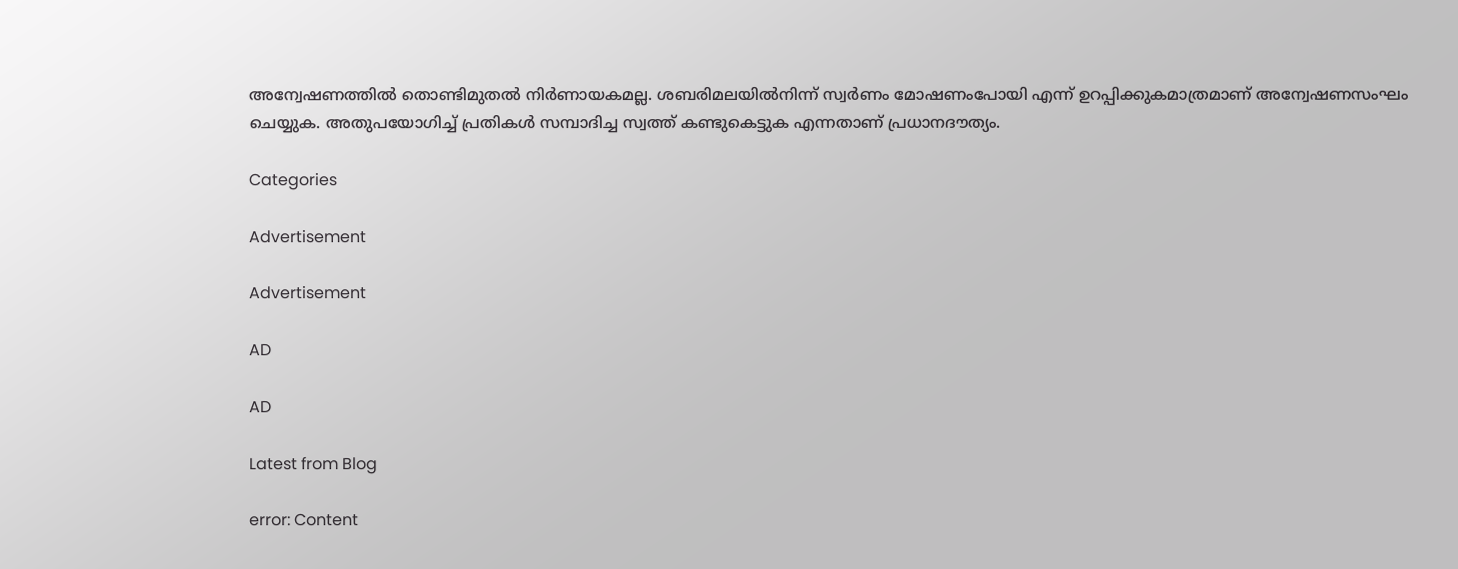അന്വേഷണത്തിൽ തൊണ്ടിമുതൽ നിർണായകമല്ല. ശബരിമലയിൽനിന്ന് സ്വർണം മോഷണംപോയി എന്ന് ഉറപ്പിക്കുകമാത്രമാണ് അന്വേഷണസംഘം ചെയ്യുക. അതുപയോഗിച്ച് പ്രതികൾ സമ്പാദിച്ച സ്വത്ത് കണ്ടുകെട്ടുക എന്നതാണ് പ്രധാനദൗത്യം.

Categories

Advertisement

Advertisement

AD

AD

Latest from Blog

error: Content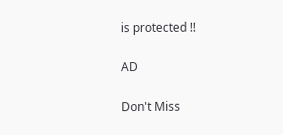is protected !!

AD

Don't Miss